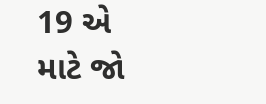19 એ માટે જો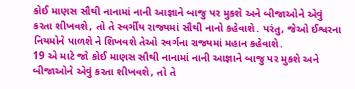કોઈ માણસ સૌથી નાનામાં નાની આજ્ઞાને બાજુ પર મુકશે અને બીજાઓને એવું કરતા શીખવશે, તો તે સ્વર્ગીય રાજ્યમાં સૌથી નાનો કહેવાશે. પરંતુ, જેઓ ઈશ્વરના નિયમોને પાળશે ને શિખવશે તેઓ સ્વર્ગના રાજ્યમાં મહાન કહેવાશે.
19 એ માટે જો કોઈ માણસ સૌથી નાનામાં નાની આજ્ઞાને બાજુ પર મુકશે અને બીજાઓને એવું કરતા શીખવશે, તો તે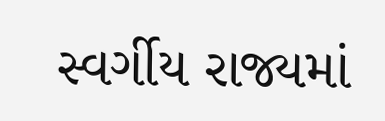સ્વર્ગીય રાજ્યમાં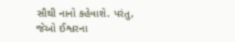સૌથી નાનો કહેવાશે. પરંતુ, જેઓ ઈશ્વરના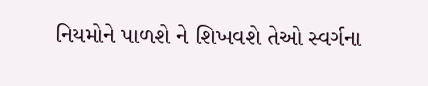નિયમોને પાળશે ને શિખવશે તેઓ સ્વર્ગના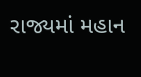રાજ્યમાં મહાન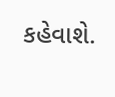કહેવાશે.